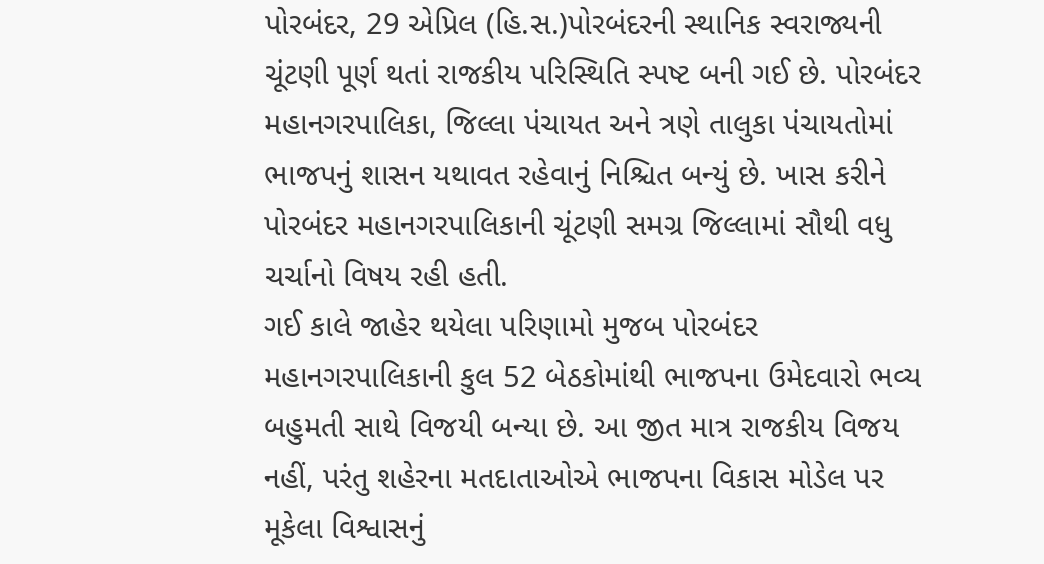પોરબંદર, 29 એપ્રિલ (હિ.સ.)પોરબંદરની સ્થાનિક સ્વરાજ્યની ચૂંટણી પૂર્ણ થતાં રાજકીય પરિસ્થિતિ સ્પષ્ટ બની ગઈ છે. પોરબંદર મહાનગરપાલિકા, જિલ્લા પંચાયત અને ત્રણે તાલુકા પંચાયતોમાં ભાજપનું શાસન યથાવત રહેવાનું નિશ્ચિત બન્યું છે. ખાસ કરીને પોરબંદર મહાનગરપાલિકાની ચૂંટણી સમગ્ર જિલ્લામાં સૌથી વધુ ચર્ચાનો વિષય રહી હતી.
ગઈ કાલે જાહેર થયેલા પરિણામો મુજબ પોરબંદર મહાનગરપાલિકાની કુલ 52 બેઠકોમાંથી ભાજપના ઉમેદવારો ભવ્ય બહુમતી સાથે વિજયી બન્યા છે. આ જીત માત્ર રાજકીય વિજય નહીં, પરંતુ શહેરના મતદાતાઓએ ભાજપના વિકાસ મોડેલ પર મૂકેલા વિશ્વાસનું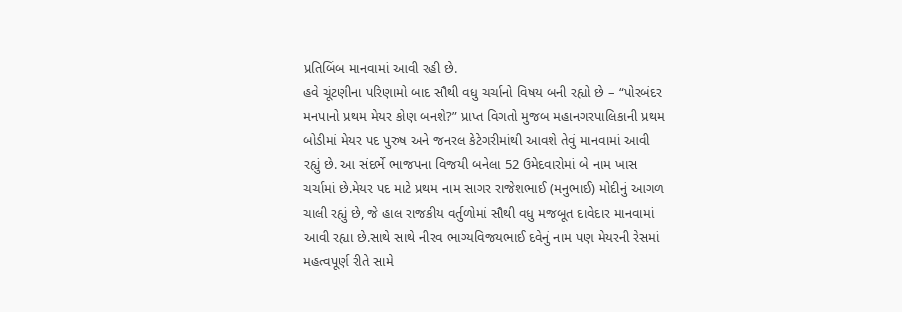પ્રતિબિંબ માનવામાં આવી રહી છે.
હવે ચૂંટણીના પરિણામો બાદ સૌથી વધુ ચર્ચાનો વિષય બની રહ્યો છે – “પોરબંદર મનપાનો પ્રથમ મેયર કોણ બનશે?” પ્રાપ્ત વિગતો મુજબ મહાનગરપાલિકાની પ્રથમ બોડીમાં મેયર પદ પુરુષ અને જનરલ કેટેગરીમાંથી આવશે તેવું માનવામાં આવી રહ્યું છે. આ સંદર્ભે ભાજપના વિજયી બનેલા 52 ઉમેદવારોમાં બે નામ ખાસ ચર્ચામાં છે.મેયર પદ માટે પ્રથમ નામ સાગર રાજેશભાઈ (મનુભાઈ) મોદીનું આગળ ચાલી રહ્યું છે, જે હાલ રાજકીય વર્તુળોમાં સૌથી વધુ મજબૂત દાવેદાર માનવામાં આવી રહ્યા છે.સાથે સાથે નીરવ ભાગ્યવિજયભાઈ દવેનું નામ પણ મેયરની રેસમાં મહત્વપૂર્ણ રીતે સામે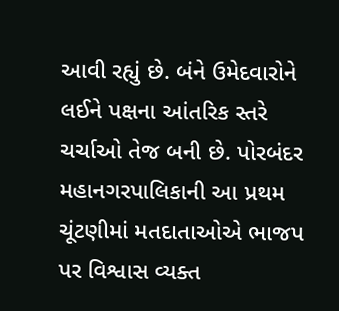આવી રહ્યું છે. બંને ઉમેદવારોને લઈને પક્ષના આંતરિક સ્તરે ચર્ચાઓ તેજ બની છે. પોરબંદર મહાનગરપાલિકાની આ પ્રથમ ચૂંટણીમાં મતદાતાઓએ ભાજપ પર વિશ્વાસ વ્યક્ત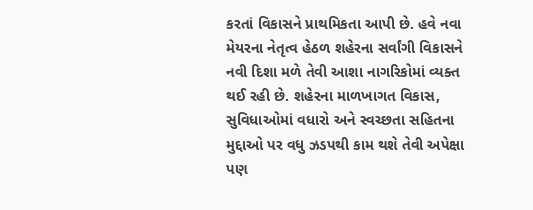કરતાં વિકાસને પ્રાથમિકતા આપી છે. હવે નવા મેયરના નેતૃત્વ હેઠળ શહેરના સર્વાંગી વિકાસને નવી દિશા મળે તેવી આશા નાગરિકોમાં વ્યક્ત થઈ રહી છે. શહેરના માળખાગત વિકાસ, સુવિધાઓમાં વધારો અને સ્વચ્છતા સહિતના મુદ્દાઓ પર વધુ ઝડપથી કામ થશે તેવી અપેક્ષા પણ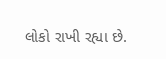લોકો રાખી રહ્યા છે.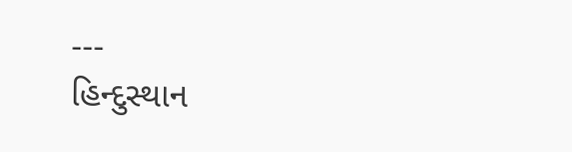---
હિન્દુસ્થાન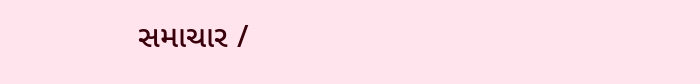સમાચાર /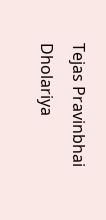Tejas Pravinbhai Dholariya